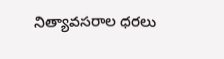నిత్యావసరాల ధరలు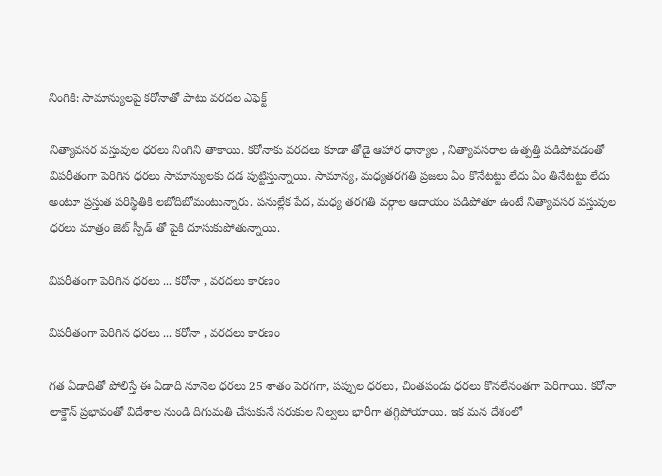నింగికి: సామాన్యులపై కరోనాతో పాటు వరదల ఎఫెక్ట్

నిత్యావసర వస్తువుల ధరలు నింగిని తాకాయి. కరోనాకు వరదలు కూడా తోడై ఆహార ధాన్యాల , నిత్యావసరాల ఉత్పత్తి పడిపోవడంతో విపరీతంగా పెరిగిన ధరలు సామాన్యులకు దడ పుట్టిస్తున్నాయి. సామాన్య, మధ్యతరగతి ప్రజలు ఏం కొనేటట్టు లేదు ఏం తినేటట్టు లేదు అంటూ ప్రస్తుత పరిస్థితికి లబోదిబోమంటున్నారు. పనుల్లేక పేద, మధ్య తరగతి వర్గాల ఆదాయం పడిపోతూ ఉంటే నిత్యావసర వస్తువుల ధరలు మాత్రం జెట్ స్పీడ్ తో పైకి దూసుకుపోతున్నాయి.

విపరీతంగా పెరిగిన ధరలు ... కరోనా , వరదలు కారణం

విపరీతంగా పెరిగిన ధరలు ... కరోనా , వరదలు కారణం

గత ఏడాదితో పోలిస్తే ఈ ఏడాది నూనెల ధరలు 25 శాతం పెరగగా, పప్పుల ధరలు, చింతపండు ధరలు కొనలేనంతగా పెరిగాయి. కరోనా లాక్డౌన్ ప్రభావంతో విదేశాల నుండి దిగుమతి చేసుకునే సరుకుల నిల్వలు భారీగా తగ్గిపోయాయి. ఇక మన దేశంలో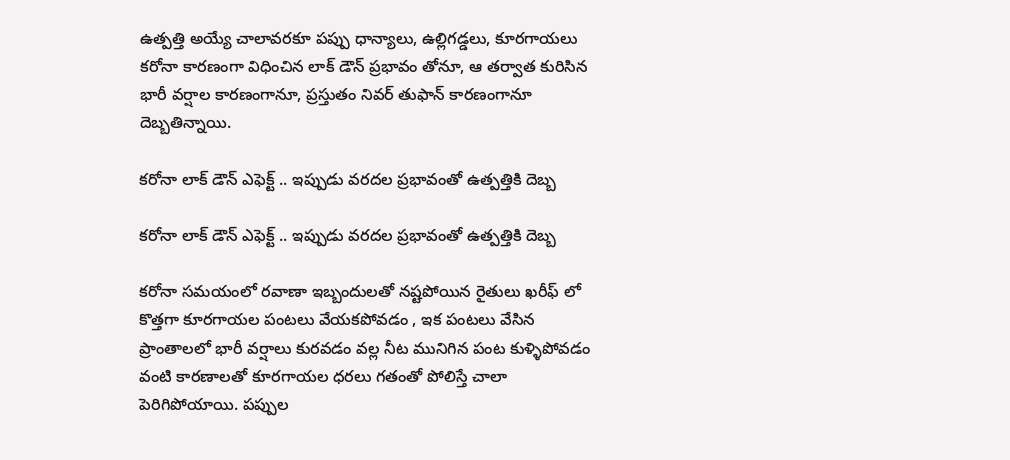ఉత్పత్తి అయ్యే చాలావరకూ పప్పు ధాన్యాలు, ఉల్లిగడ్డలు, కూరగాయలు కరోనా కారణంగా విధించిన లాక్ డౌన్ ప్రభావం తోనూ, ఆ తర్వాత కురిసిన భారీ వర్షాల కారణంగానూ, ప్రస్తుతం నివర్ తుఫాన్ కారణంగానూ దెబ్బతిన్నాయి.

కరోనా లాక్ డౌన్ ఎఫెక్ట్ .. ఇప్పుడు వరదల ప్రభావంతో ఉత్పత్తికి దెబ్బ

కరోనా లాక్ డౌన్ ఎఫెక్ట్ .. ఇప్పుడు వరదల ప్రభావంతో ఉత్పత్తికి దెబ్బ

కరోనా సమయంలో రవాణా ఇబ్బందులతో నష్టపోయిన రైతులు ఖరీఫ్ లో కొత్తగా కూరగాయల పంటలు వేయకపోవడం , ఇక పంటలు వేసిన ప్రాంతాలలో భారీ వర్షాలు కురవడం వల్ల నీట మునిగిన పంట కుళ్ళిపోవడం వంటి కారణాలతో కూరగాయల ధరలు గతంతో పోలిస్తే చాలా పెరిగిపోయాయి. పప్పుల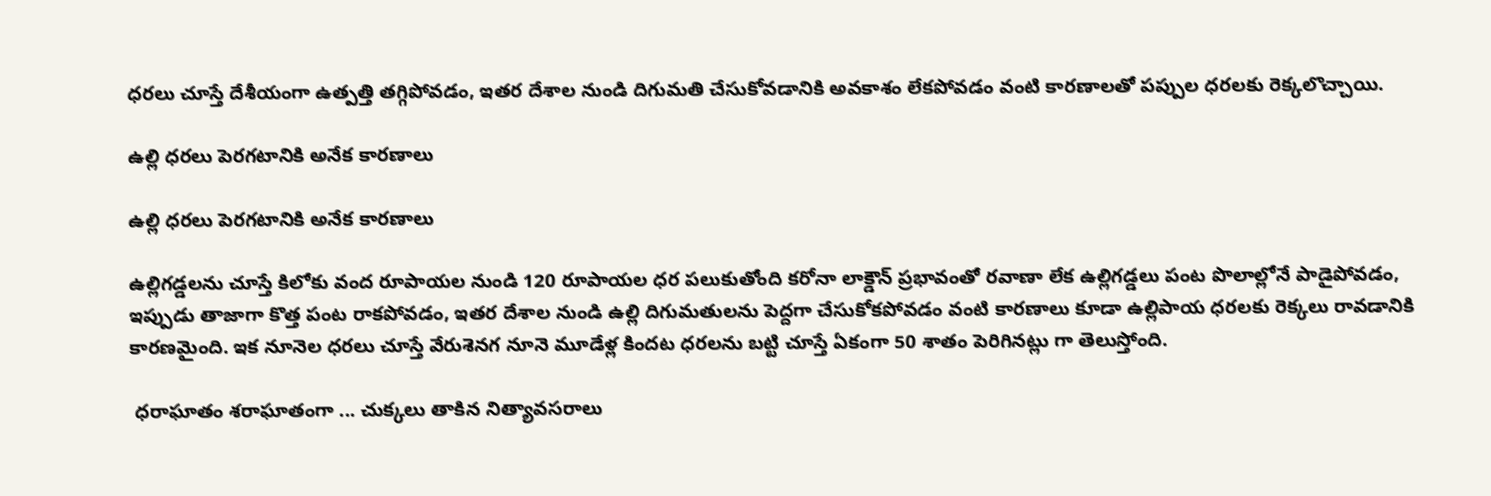ధరలు చూస్తే దేశీయంగా ఉత్పత్తి తగ్గిపోవడం, ఇతర దేశాల నుండి దిగుమతి చేసుకోవడానికి అవకాశం లేకపోవడం వంటి కారణాలతో పప్పుల ధరలకు రెక్కలొచ్చాయి.

ఉల్లి ధరలు పెరగటానికి అనేక కారణాలు

ఉల్లి ధరలు పెరగటానికి అనేక కారణాలు

ఉల్లిగడ్డలను చూస్తే కిలోకు వంద రూపాయల నుండి 120 రూపాయల ధర పలుకుతోంది కరోనా లాక్డౌన్ ప్రభావంతో రవాణా లేక ఉల్లిగడ్డలు పంట పొలాల్లోనే పాడైపోవడం, ఇప్పుడు తాజాగా కొత్త పంట రాకపోవడం, ఇతర దేశాల నుండి ఉల్లి దిగుమతులను పెద్దగా చేసుకోకపోవడం వంటి కారణాలు కూడా ఉల్లిపాయ ధరలకు రెక్కలు రావడానికి కారణమైంది. ఇక నూనెల ధరలు చూస్తే వేరుశెనగ నూనె మూడేళ్ల కిందట ధరలను బట్టి చూస్తే ఏకంగా 50 శాతం పెరిగినట్లు గా తెలుస్తోంది.

 ధరాఘాతం శరాఘాతంగా ... చుక్కలు తాకిన నిత్యావసరాలు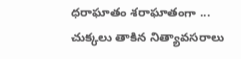ధరాఘాతం శరాఘాతంగా ... చుక్కలు తాకిన నిత్యావసరాలు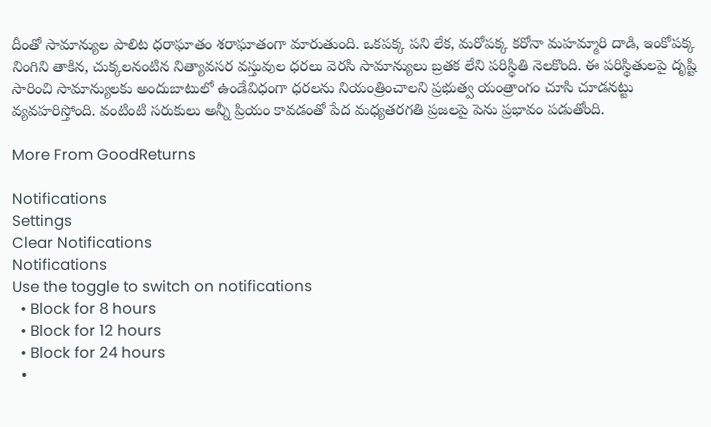దీంతో సామాన్యుల పాలిట ధరాఘాతం శరాఘాతంగా మారుతుంది. ఒకపక్క పని లేక, మరోపక్క కరోనా మహమ్మారి దాడి, ఇంకోపక్క నింగిని తాకిన, చుక్కలనంటిన నిత్యావసర వస్తువుల ధరలు వెరసి సామాన్యులు బ్రతక లేని పరిస్థితి నెలకొంది. ఈ పరిస్థితులపై దృష్టి సారించి సామాన్యులకు అందుబాటులో ఉండేవిధంగా ధరలను నియంత్రించాలని ప్రభుత్వ యంత్రాంగం చూసి చూడనట్టు వ్యవహరిస్తోంది. వంటింటి సరుకులు అన్నీ ప్రియం కావడంతో పేద మధ్యతరగతి ప్రజలపై పెను ప్రభావం పడుతోంది.

More From GoodReturns

Notifications
Settings
Clear Notifications
Notifications
Use the toggle to switch on notifications
  • Block for 8 hours
  • Block for 12 hours
  • Block for 24 hours
  •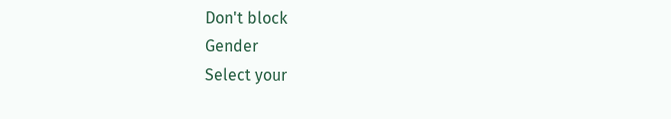Don't block
Gender
Select your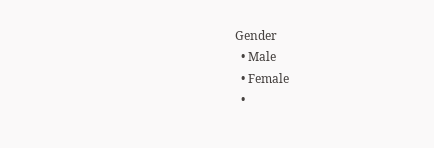Gender
  • Male
  • Female
  •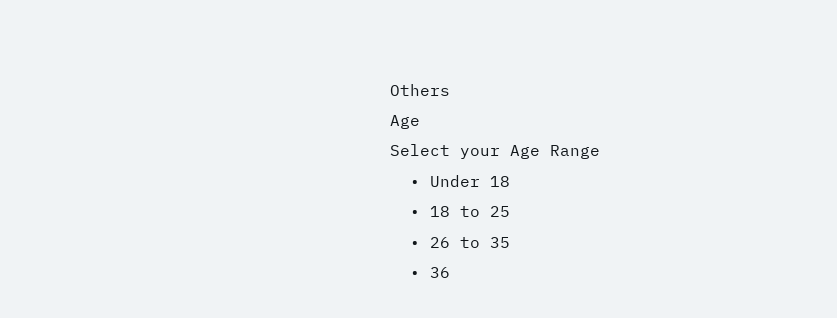Others
Age
Select your Age Range
  • Under 18
  • 18 to 25
  • 26 to 35
  • 36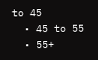to 45
  • 45 to 55
  • 55+